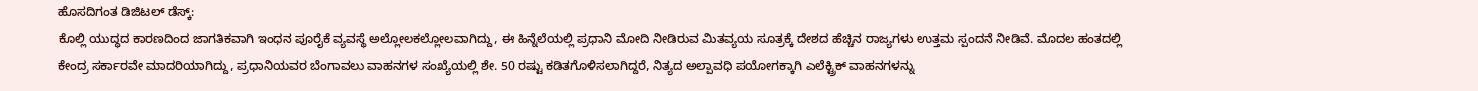ಹೊಸದಿಗಂತ ಡಿಜಿಟಲ್ ಡೆಸ್ಕ್:
ಕೊಲ್ಲಿ ಯುದ್ಧದ ಕಾರಣದಿಂದ ಜಾಗತಿಕವಾಗಿ ಇಂಧನ ಪೂರೈಕೆ ವ್ಯವಸ್ಥೆ ಅಲ್ಲೋಲಕಲ್ಲೋಲವಾಗಿದ್ದು, ಈ ಹಿನ್ನೆಲೆಯಲ್ಲಿ ಪ್ರಧಾನಿ ಮೋದಿ ನೀಡಿರುವ ಮಿತವ್ಯಯ ಸೂತ್ರಕ್ಕೆ ದೇಶದ ಹೆಚ್ಚಿನ ರಾಜ್ಯಗಳು ಉತ್ತಮ ಸ್ಪಂದನೆ ನೀಡಿವೆ. ಮೊದಲ ಹಂತದಲ್ಲಿ ಕೇಂದ್ರ ಸರ್ಕಾರವೇ ಮಾದರಿಯಾಗಿದ್ದು, ಪ್ರಧಾನಿಯವರ ಬೆಂಗಾವಲು ವಾಹನಗಳ ಸಂಖ್ಯೆಯಲ್ಲಿ ಶೇ. 50 ರಷ್ಟು ಕಡಿತಗೊಳಿಸಲಾಗಿದ್ದರೆ, ನಿತ್ಯದ ಅಲ್ಪಾವಧಿ ಪಯೋಗಕ್ಕಾಗಿ ಎಲೆಕ್ಟ್ರಿಕ್ ವಾಹನಗಳನ್ನು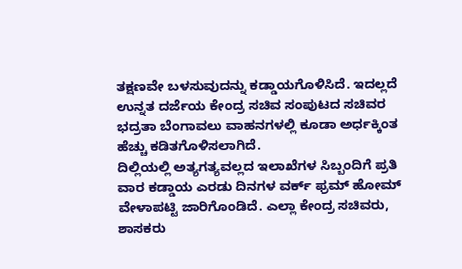ತಕ್ಷಣವೇ ಬಳಸುವುದನ್ನು ಕಡ್ಡಾಯಗೊಳಿಸಿದೆ. ಇದಲ್ಲದೆ ಉನ್ನತ ದರ್ಜೆಯ ಕೇಂದ್ರ ಸಚಿವ ಸಂಪುಟದ ಸಚಿವರ ಭದ್ರತಾ ಬೆಂಗಾವಲು ವಾಹನಗಳಲ್ಲಿ ಕೂಡಾ ಅರ್ಧಕ್ಕಿಂತ ಹೆಚ್ಚು ಕಡಿತಗೊಳಿಸಲಾಗಿದೆ.
ದಿಲ್ಲಿಯಲ್ಲಿ ಅತ್ಯಗತ್ಯವಲ್ಲದ ಇಲಾಖೆಗಳ ಸಿಬ್ಬಂದಿಗೆ ಪ್ರತಿ ವಾರ ಕಡ್ಡಾಯ ಎರಡು ದಿನಗಳ ವರ್ಕ್ ಫ್ರಮ್ ಹೋಮ್ ವೇಳಾಪಟ್ಟಿ ಜಾರಿಗೊಂಡಿದೆ. ಎಲ್ಲಾ ಕೇಂದ್ರ ಸಚಿವರು, ಶಾಸಕರು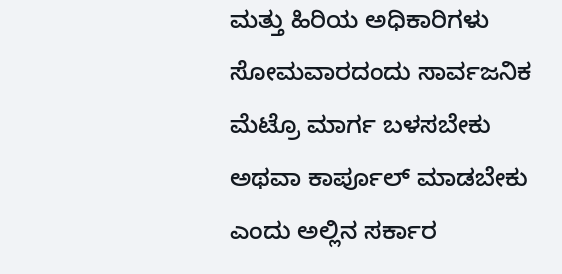ಮತ್ತು ಹಿರಿಯ ಅಧಿಕಾರಿಗಳು ಸೋಮವಾರದಂದು ಸಾರ್ವಜನಿಕ ಮೆಟ್ರೊ ಮಾರ್ಗ ಬಳಸಬೇಕು ಅಥವಾ ಕಾರ್ಪೂಲ್ ಮಾಡಬೇಕು ಎಂದು ಅಲ್ಲಿನ ಸರ್ಕಾರ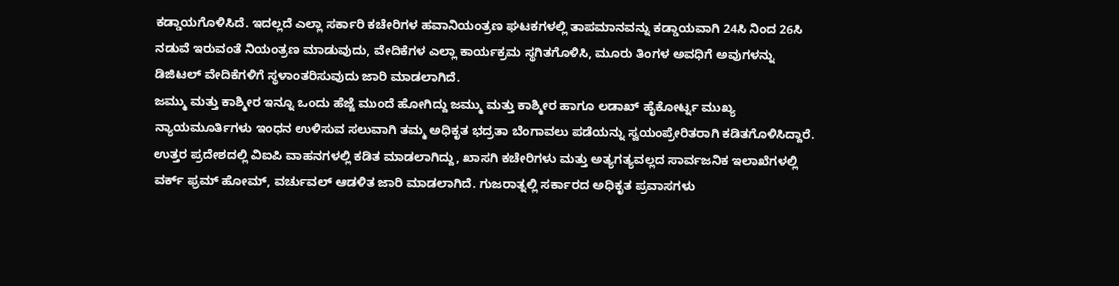ಕಡ್ಡಾಯಗೊಳಿಸಿದೆ. ಇದಲ್ಲದೆ ಎಲ್ಲಾ ಸರ್ಕಾರಿ ಕಚೇರಿಗಳ ಹವಾನಿಯಂತ್ರಣ ಘಟಕಗಳಲ್ಲಿ ತಾಪಮಾನವನ್ನು ಕಡ್ಡಾಯವಾಗಿ 24ಸಿ ನಿಂದ 26ಸಿ ನಡುವೆ ಇರುವಂತೆ ನಿಯಂತ್ರಣ ಮಾಡುವುದು, ವೇದಿಕೆಗಳ ಎಲ್ಲಾ ಕಾರ್ಯಕ್ರಮ ಸ್ಥಗಿತಗೊಳಿಸಿ, ಮೂರು ತಿಂಗಳ ಅವಧಿಗೆ ಅವುಗಳನ್ನು ಡಿಜಿಟಲ್ ವೇದಿಕೆಗಳಿಗೆ ಸ್ಥಳಾಂತರಿಸುವುದು ಜಾರಿ ಮಾಡಲಾಗಿದೆ.
ಜಮ್ಮು ಮತ್ತು ಕಾಶ್ಮೀರ ಇನ್ನೂ ಒಂದು ಹೆಜ್ಜೆ ಮುಂದೆ ಹೋಗಿದ್ದು ಜಮ್ಮು ಮತ್ತು ಕಾಶ್ಮೀರ ಹಾಗೂ ಲಡಾಖ್ ಹೈಕೋರ್ಟ್ನ ಮುಖ್ಯ ನ್ಯಾಯಮೂರ್ತಿಗಳು ಇಂಧನ ಉಳಿಸುವ ಸಲುವಾಗಿ ತಮ್ಮ ಅಧಿಕೃತ ಭದ್ರತಾ ಬೆಂಗಾವಲು ಪಡೆಯನ್ನು ಸ್ವಯಂಪ್ರೇರಿತರಾಗಿ ಕಡಿತಗೊಳಿಸಿದ್ದಾರೆ.
ಉತ್ತರ ಪ್ರದೇಶದಲ್ಲಿ ವಿಐಪಿ ವಾಹನಗಳಲ್ಲಿ ಕಡಿತ ಮಾಡಲಾಗಿದ್ದು, ಖಾಸಗಿ ಕಚೇರಿಗಳು ಮತ್ತು ಅತ್ಯಗತ್ಯವಲ್ಲದ ಸಾರ್ವಜನಿಕ ಇಲಾಖೆಗಳಲ್ಲಿ ವರ್ಕ್ ಫ್ರಮ್ ಹೋಮ್, ವರ್ಚುವಲ್ ಆಡಳಿತ ಜಾರಿ ಮಾಡಲಾಗಿದೆ. ಗುಜರಾತ್ನಲ್ಲಿ ಸರ್ಕಾರದ ಅಧಿಕೃತ ಪ್ರವಾಸಗಳು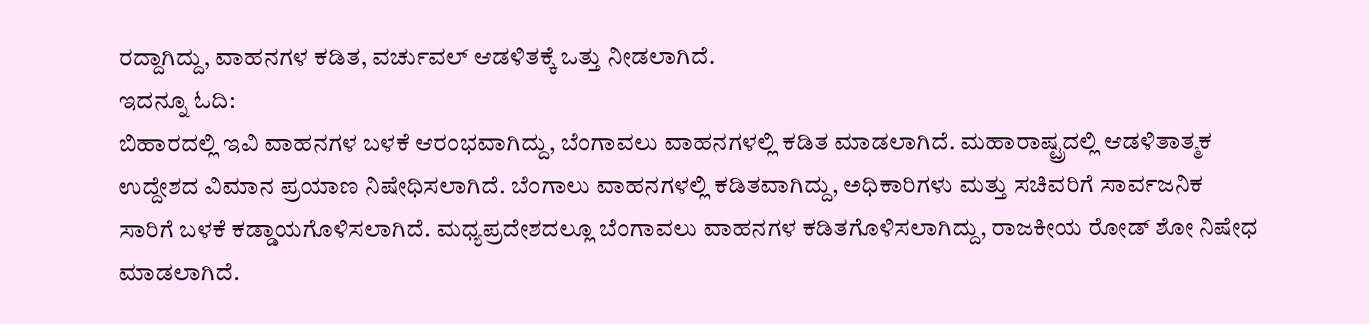ರದ್ದಾಗಿದ್ದು, ವಾಹನಗಳ ಕಡಿತ, ವರ್ಚುವಲ್ ಆಡಳಿತಕ್ಕೆ ಒತ್ತು ನೀಡಲಾಗಿದೆ.
ಇದನ್ನೂ ಓದಿ:
ಬಿಹಾರದಲ್ಲಿ ಇವಿ ವಾಹನಗಳ ಬಳಕೆ ಆರಂಭವಾಗಿದ್ದು, ಬೆಂಗಾವಲು ವಾಹನಗಳಲ್ಲಿ ಕಡಿತ ಮಾಡಲಾಗಿದೆ. ಮಹಾರಾಷ್ಟ್ರದಲ್ಲಿ ಆಡಳಿತಾತ್ಮಕ ಉದ್ದೇಶದ ವಿಮಾನ ಪ್ರಯಾಣ ನಿಷೇಧಿಸಲಾಗಿದೆ. ಬೆಂಗಾಲು ವಾಹನಗಳಲ್ಲಿ ಕಡಿತವಾಗಿದ್ದು, ಅಧಿಕಾರಿಗಳು ಮತ್ತು ಸಚಿವರಿಗೆ ಸಾರ್ವಜನಿಕ ಸಾರಿಗೆ ಬಳಕೆ ಕಡ್ಡಾಯಗೊಳಿಸಲಾಗಿದೆ. ಮಧ್ಯಪ್ರದೇಶದಲ್ಲೂ ಬೆಂಗಾವಲು ವಾಹನಗಳ ಕಡಿತಗೊಳಿಸಲಾಗಿದ್ದು, ರಾಜಕೀಯ ರೋಡ್ ಶೋ ನಿಷೇಧ ಮಾಡಲಾಗಿದೆ.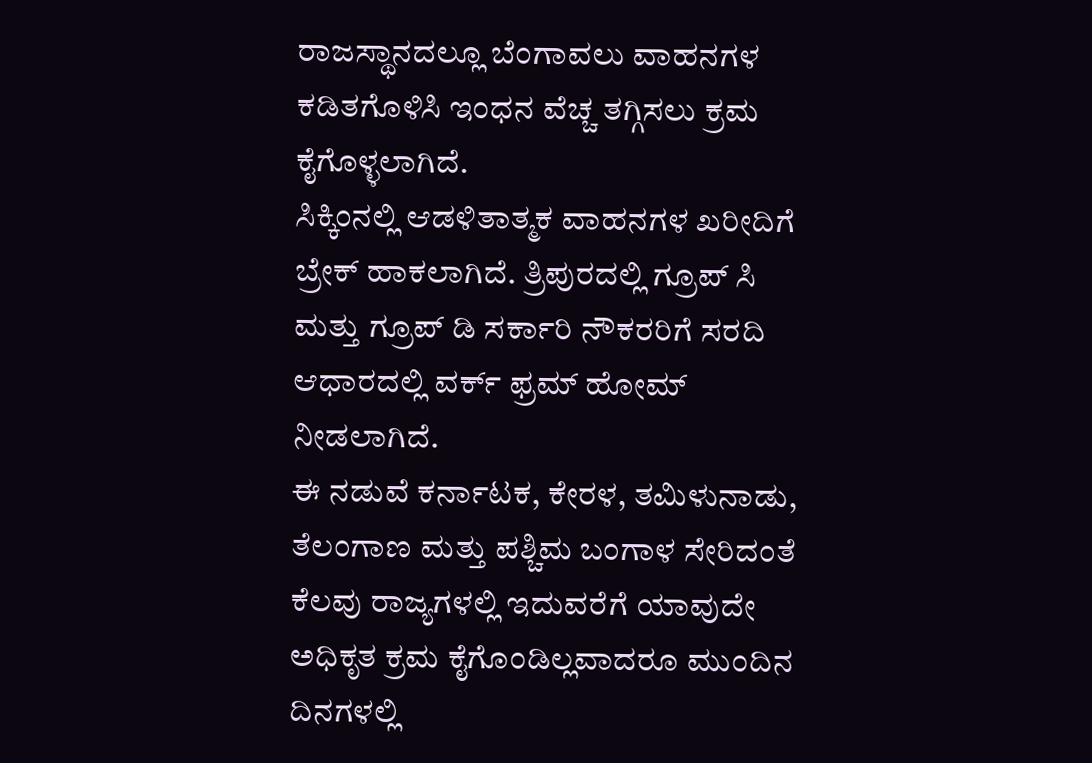ರಾಜಸ್ಥಾನದಲ್ಲೂ ಬೆಂಗಾವಲು ವಾಹನಗಳ ಕಡಿತಗೊಳಿಸಿ ಇಂಧನ ವೆಚ್ಚ ತಗ್ಗಿಸಲು ಕ್ರಮ ಕೈಗೊಳ್ಳಲಾಗಿದೆ.
ಸಿಕ್ಕಿಂನಲ್ಲಿ ಆಡಳಿತಾತ್ಮಕ ವಾಹನಗಳ ಖರೀದಿಗೆ ಬ್ರೇಕ್ ಹಾಕಲಾಗಿದೆ. ತ್ರಿಪುರದಲ್ಲಿ ಗ್ರೂಪ್ ಸಿ ಮತ್ತು ಗ್ರೂಪ್ ಡಿ ಸರ್ಕಾರಿ ನೌಕರರಿಗೆ ಸರದಿ ಆಧಾರದಲ್ಲಿ ವರ್ಕ್ ಫ್ರಮ್ ಹೋಮ್ ನೀಡಲಾಗಿದೆ.
ಈ ನಡುವೆ ಕರ್ನಾಟಕ, ಕೇರಳ, ತಮಿಳುನಾಡು, ತೆಲಂಗಾಣ ಮತ್ತು ಪಶ್ಚಿಮ ಬಂಗಾಳ ಸೇರಿದಂತೆ ಕೆಲವು ರಾಜ್ಯಗಳಲ್ಲಿ ಇದುವರೆಗೆ ಯಾವುದೇ ಅಧಿಕೃತ ಕ್ರಮ ಕೈಗೊಂಡಿಲ್ಲವಾದರೂ ಮುಂದಿನ ದಿನಗಳಲ್ಲಿ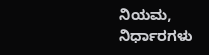ನಿಯಮ, ನಿರ್ಧಾರಗಳು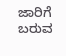ಜಾರಿಗೆ ಬರುವ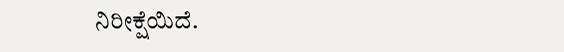ನಿರೀಕ್ಷೆಯಿದೆ.